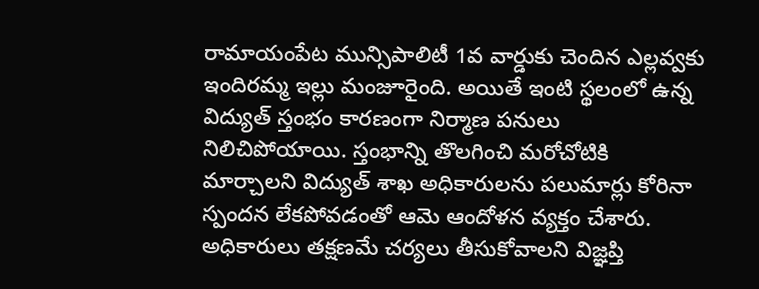రామాయంపేట మున్సిపాలిటీ 1వ వార్డుకు చెందిన ఎల్లవ్వకు ఇందిరమ్మ ఇల్లు మంజూరైంది. అయితే ఇంటి స్థలంలో ఉన్న విద్యుత్ స్తంభం కారణంగా నిర్మాణ పనులు నిలిచిపోయాయి. స్తంభాన్ని తొలగించి మరోచోటికి మార్చాలని విద్యుత్ శాఖ అధికారులను పలుమార్లు కోరినా స్పందన లేకపోవడంతో ఆమె ఆందోళన వ్యక్తం చేశారు. అధికారులు తక్షణమే చర్యలు తీసుకోవాలని విజ్ఞప్తి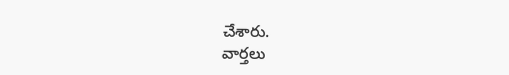చేశారు.
వార్తలు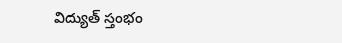విద్యుత్ స్తంభం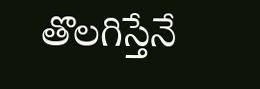తొలగిస్తేనే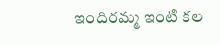ఇందిరమ్మ ఇంటి కల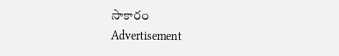సాకారం
Advertisement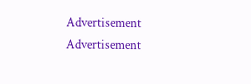Advertisement
Advertisement